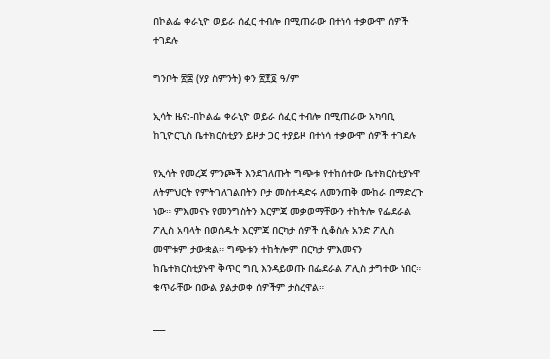በኮልፌ ቀራኒዮ ወይራ ሰፈር ተብሎ በሚጠራው በተነሳ ተቃውሞ ሰዎች ተገደሉ

ግንቦት ፳፰ (ሃያ ስምንት) ቀን ፳፻፬ ዓ/ም

ኢሳት ዜና:-በኮልፌ ቀራኒዮ ወይራ ሰፈር ተብሎ በሚጠራው አካባቢ ከጊዮርጊስ ቤተክርስቲያን ይዞታ ጋር ተያይዞ በተነሳ ተቃውሞ ሰዎች ተገደሉ

የኢሳት የመረጃ ምንጮች እንደገለጡት ግጭቱ የተከሰተው ቤተክርስቲያኑዋ ለትምህርት የምትገለገልበትን ቦታ መስተዳድሩ ለመንጠቅ ሙከራ በማድረጉ ነው። ምእመናኑ የመንግስትን እርምጃ መቃወማቸውን ተከትሎ የፌደራል ፖሊስ አባላት በወሰዱት እርምጃ በርካታ ሰዎች ሲቆስሉ አንድ ፖሊስ መሞቱም ታውቋል። ግጭቱን ተከትሎም በርካታ ምእመናን ከቤተክርስቲያኑዋ ቅጥር ግቢ እንዳይወጡ በፌደራል ፖሊስ ታግተው ነበር። ቁጥራቸው በውል ያልታወቀ ሰዎችም ታስረዋል።

___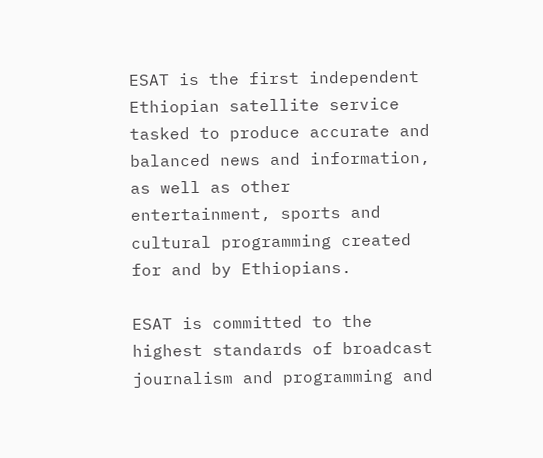ESAT is the first independent Ethiopian satellite service tasked to produce accurate and balanced news and information, as well as other entertainment, sports and cultural programming created for and by Ethiopians.

ESAT is committed to the highest standards of broadcast journalism and programming and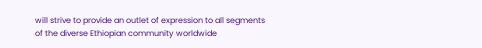will strive to provide an outlet of expression to all segments of the diverse Ethiopian community worldwide